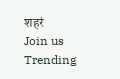शहरं
Join us
Trending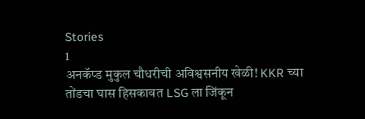Stories
1
अनकॅप्ड मुकुल चौधरीची अविश्वसनीय खेळी! KKR च्या तोंडचा घास हिसकावत LSG ला जिंकून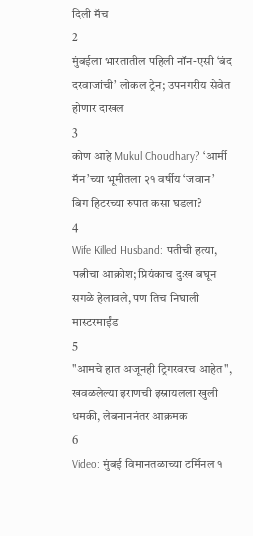दिली मॅच
2
मुंबईला भारतातील पहिली नॉन-एसी ‘बंद दरवाजांची’ लोकल ट्रेन; उपनगरीय सेवेत होणार दाखल
3
कोण आहे Mukul Choudhary? ‘आर्मी मॅन’च्या भूमीतला २१ वर्षीय ‘जवान’ बिग हिटरच्या रुपात कसा घडला?
4
Wife Killed Husband: पतीची हत्या, पत्नीचा आक्रोश; प्रियंकाच दुःख बघून सगळे हेलावले, पण तिच निघाली मास्टरमाईंड
5
"आमचे हात अजूनही ट्रिगरवरच आहेत", खवळलेल्या इराणची इस्रायलला खुली धमकी, लेबनाननंतर आक्रमक
6
Video: मुंबई विमानतळाच्या टर्मिनल १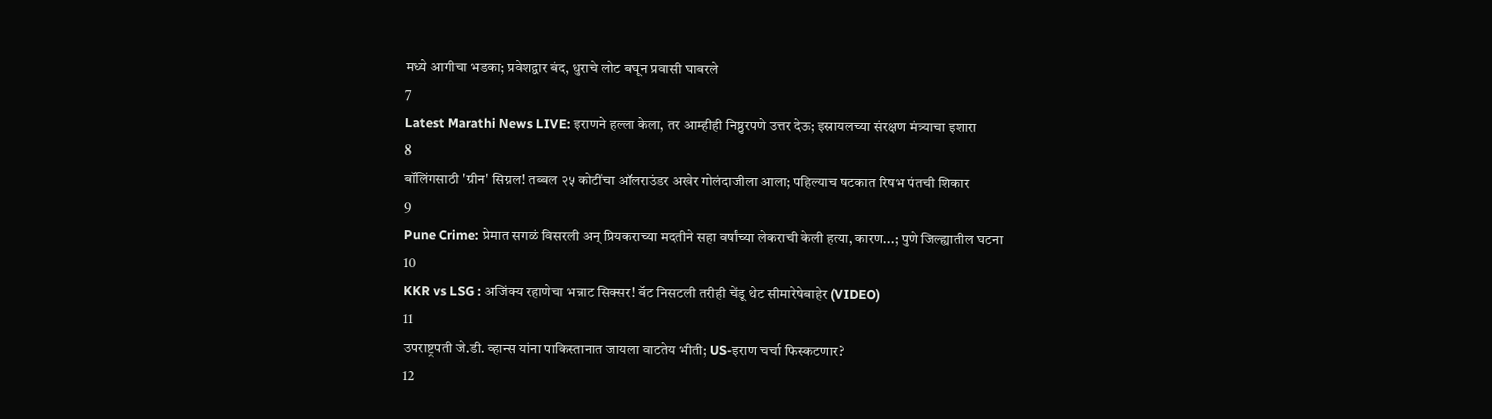मध्ये आगीचा भडका; प्रवेशद्वार बंद, धुराचे लोट बघून प्रवासी घाबरले
7
Latest Marathi News LIVE: इराणने हल्ला केला, तर आम्हीही निष्ठुरपणे उत्तर देऊ; इस्रायलच्या संरक्षण मंत्र्याचा इशारा
8
बॉलिंगसाठी 'ग्रीन' सिग्नल! तब्बल २५ कोटींचा ऑलराउंडर अखेर गोलंदाजीला आला; पहिल्याच षटकात रिषभ पंतची शिकार
9
Pune Crime: प्रेमात सगळं विसरली अन् प्रियकराच्या मदतीने सहा वर्षांच्या लेकराची केली हत्या, कारण...; पुणे जिल्ह्यातील घटना
10
KKR vs LSG : अजिंक्य रहाणेचा भन्नाट सिक्सर! बॅट निसटली तरीही चेंडू थेट सीमारेषेबाहेर (VIDEO)
11
उपराष्ट्रपती जे.डी. व्हान्स यांना पाकिस्तानात जायला वाटतेय भीती; US-इराण चर्चा फिस्कटणार?
12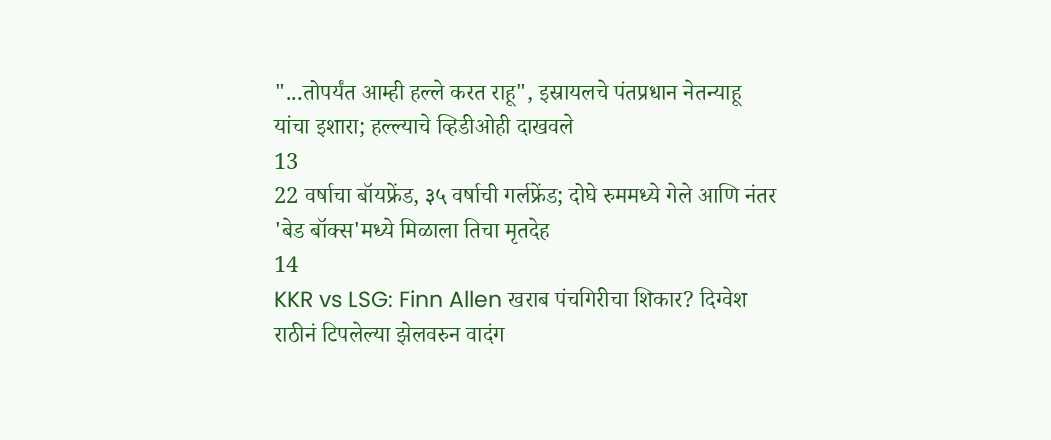"...तोपर्यंत आम्ही हल्ले करत राहू", इस्रायलचे पंतप्रधान नेतन्याहू यांचा इशारा; हल्ल्याचे व्हिडीओही दाखवले
13
22 वर्षाचा बॉयफ्रेंड, ३५ वर्षाची गर्लफ्रेंड; दोघे रुममध्ये गेले आणि नंतर 'बेड बॉक्स'मध्ये मिळाला तिचा मृतदेह
14
KKR vs LSG: Finn Allen खराब पंचगिरीचा शिकार? दिग्वेश राठीनं टिपलेल्या झेलवरुन वादंग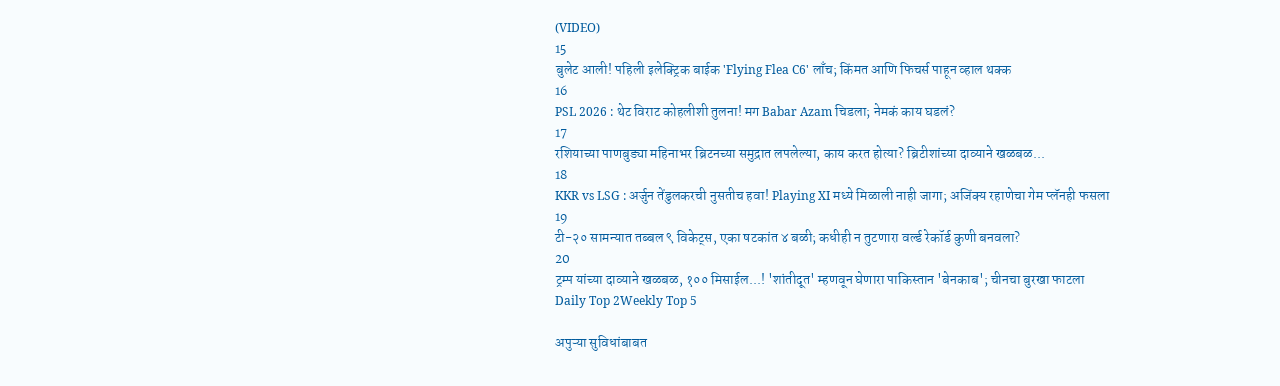(VIDEO)
15
बुलेट आली! पहिली इलेक्ट्रिक बाईक 'Flying Flea C6' लाँच; किंमत आणि फिचर्स पाहून व्हाल थक्क
16
PSL 2026 : थेट विराट कोहलीशी तुलना! मग Babar Azam चिडला; नेमकं काय घडलं?
17
रशियाच्या पाणबुड्या महिनाभर ब्रिटनच्या समुद्रात लपलेल्या, काय करत होत्या? ब्रिटीशांच्या दाव्याने खळबळ...
18
KKR vs LSG : अर्जुन तेंडुलकरची नुसतीच हवा! Playing XI मध्ये मिळाली नाही जागा; अजिंक्य रहाणेचा गेम प्लॅनही फसला
19
टी-२० सामन्यात तब्बल ९ विकेट्स, एका षटकांत ४ बळी; कधीही न तुटणारा वर्ल्ड रेकॉर्ड कुणी बनवला?
20
ट्रम्प यांच्या दाव्याने खळबळ, १०० मिसाईल...! 'शांतीदूत' म्हणवून घेणारा पाकिस्तान 'बेनकाब'; चीनचा बुरखा फाटला
Daily Top 2Weekly Top 5

अपुऱ्या सुविधांबाबत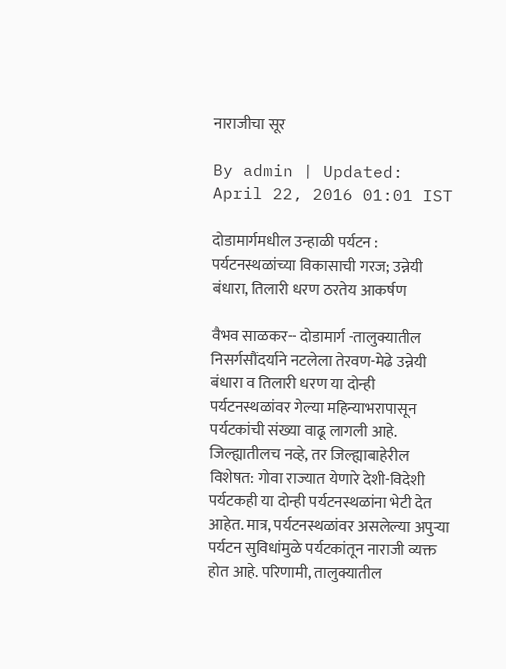नाराजीचा सूर

By admin | Updated: April 22, 2016 01:01 IST

दोडामार्गमधील उन्हाळी पर्यटन : पर्यटनस्थळांच्या विकासाची गरज; उन्नेयी बंधारा, तिलारी धरण ठरतेय आकर्षण

वैभव साळकर-- दोडामार्ग -तालुक्यातील निसर्गसौंदर्याने नटलेला तेरवण-मेढे उन्नेयी बंधारा व तिलारी धरण या दोन्ही पर्यटनस्थळांवर गेल्या महिन्याभरापासून पर्यटकांची संख्या वाढू लागली आहे. जिल्ह्यातीलच नव्हे, तर जिल्ह्याबाहेरील विशेषत: गोवा राज्यात येणारे देशी-विदेशी पर्यटकही या दोन्ही पर्यटनस्थळांना भेटी देत आहेत. मात्र, पर्यटनस्थळांवर असलेल्या अपुऱ्या पर्यटन सुविधांमुळे पर्यटकांतून नाराजी व्यक्त होत आहे. परिणामी, तालुक्यातील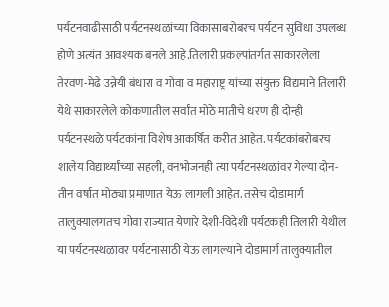पर्यटनवाढीसाठी पर्यटनस्थळांच्या विकासाबरोबरच पर्यटन सुविधा उपलब्ध होणे अत्यंत आवश्यक बनले आहे.तिलारी प्रकल्पांतर्गत साकारलेला तेरवण-मेढे उन्नेयी बंधारा व गोवा व महाराष्ट्र यांच्या संयुक्त विद्यमाने तिलारी येथे साकारलेले कोकणातील सर्वांत मोठे मातीचे धरण ही दोन्ही पर्यटनस्थळे पर्यटकांना विशेष आकर्षित करीत आहेत. पर्यटकांबरोबरच शालेय विद्यार्थ्यांच्या सहली, वनभोजनही त्या पर्यटनस्थळांवर गेल्या दोन-तीन वर्षात मोठ्या प्रमाणात येऊ लागली आहेत. तसेच दोडामार्ग तालुक्यालगतच गोवा राज्यात येणारे देशी-विदेशी पर्यटकही तिलारी येथील या पर्यटनस्थळावर पर्यटनासाठी येऊ लागल्याने दोडामार्ग तालुक्यातील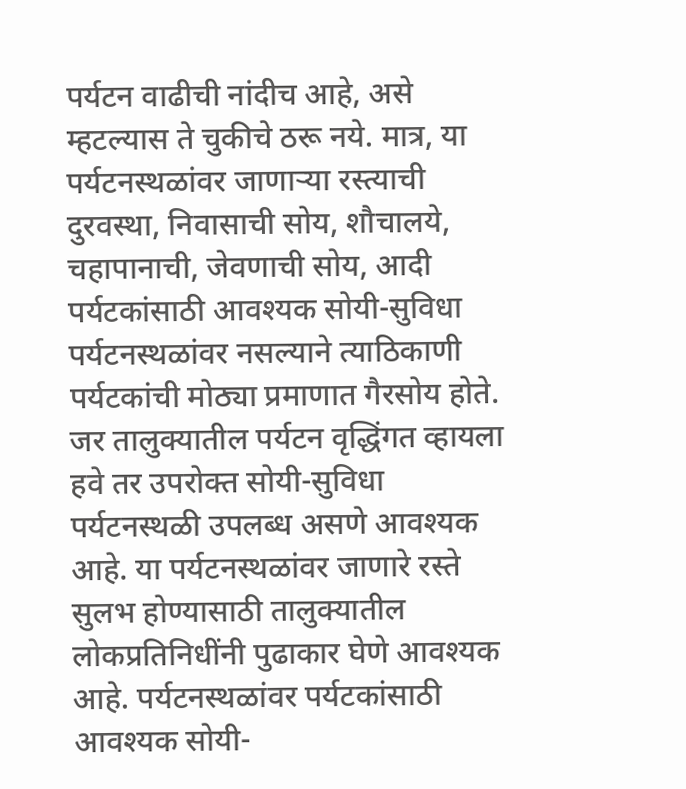पर्यटन वाढीची नांदीच आहे, असे म्हटल्यास ते चुकीचे ठरू नये. मात्र, या पर्यटनस्थळांवर जाणाऱ्या रस्त्याची दुरवस्था, निवासाची सोय, शौचालये, चहापानाची, जेवणाची सोय, आदी पर्यटकांसाठी आवश्यक सोयी-सुविधा पर्यटनस्थळांवर नसल्याने त्याठिकाणी पर्यटकांची मोठ्या प्रमाणात गैरसोय होते. जर तालुक्यातील पर्यटन वृद्धिंगत व्हायला हवे तर उपरोक्त सोयी-सुविधा पर्यटनस्थळी उपलब्ध असणे आवश्यक आहे. या पर्यटनस्थळांवर जाणारे रस्ते सुलभ होण्यासाठी तालुक्यातील लोकप्रतिनिधींनी पुढाकार घेणे आवश्यक आहे. पर्यटनस्थळांवर पर्यटकांसाठी आवश्यक सोयी-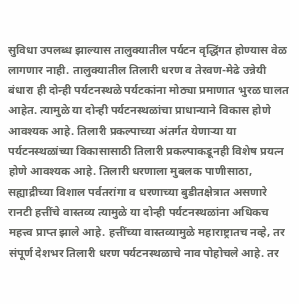सुविधा उपलब्ध झाल्यास तालुक्यातील पर्यटन वृद्धिंगत होण्यास वेळ लागणार नाही. तालुक्यातील तिलारी धरण व तेरवण-मेढे उन्नेयी बंधारा ही दोन्ही पर्यटनस्थळे पर्यटकांना मोठ्या प्रमाणात भुरळ घालत आहेत. त्यामुळे या दोन्ही पर्यटनस्थळांचा प्राधान्याने विकास होणे आवश्यक आहे. तिलारी प्रकल्पाच्या अंतर्गत येणाऱ्या या पर्यटनस्थळांच्या विकासासाठी तिलारी प्रकल्पाकडूनही विशेष प्रयत्न होणे आवश्यक आहे. तिलारी धरणाला मुबलक पाणीसाठा, सह्याद्रीच्या विशाल पर्वतरांगा व धरणाच्या बुडीतक्षेत्रात असणारे रानटी हत्तींचे वास्तव्य त्यामुळे या दोन्ही पर्यटनस्थळांना अधिकच महत्त्व प्राप्त झाले आहे. हत्तींच्या वास्तव्यामुळे महाराष्ट्रातच नव्हे, तर संपूर्ण देशभर तिलारी धरण पर्यटनस्थळाचे नाव पोहोचले आहे. तर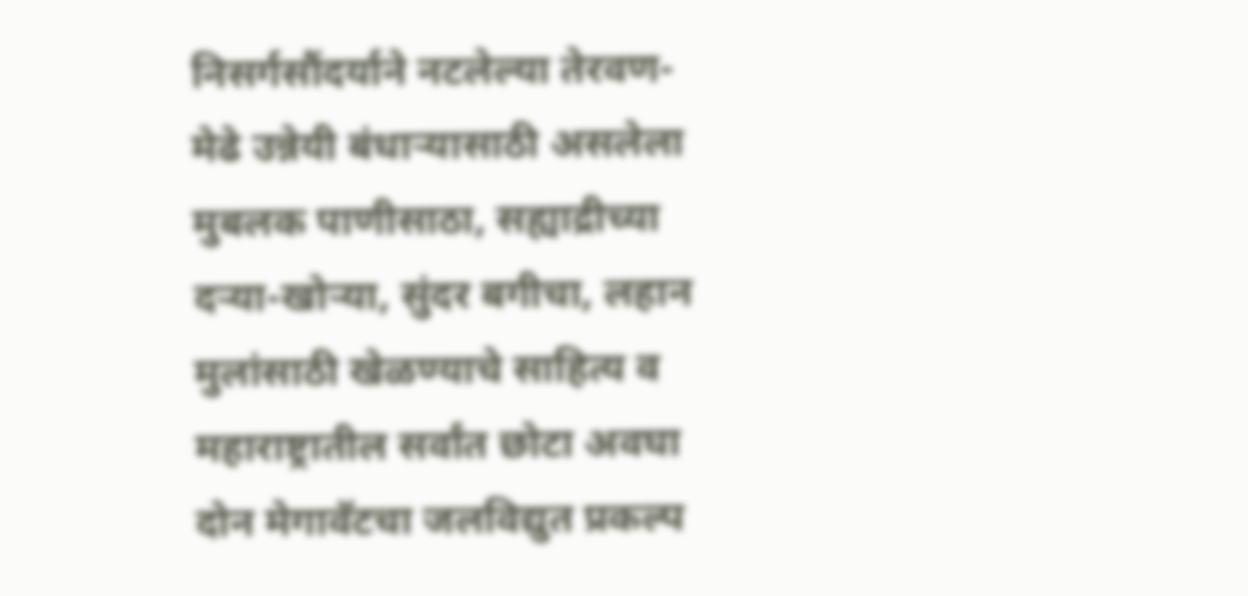निसर्गसौंदर्याने नटलेल्या तेरवण-मेढे उन्नेयी बंधाऱ्यासाठी असलेला मुबलक पाणीसाठा, सह्याद्रीच्या दऱ्या-खोऱ्या, सुंदर बगीचा, लहान मुलांसाठी खेळण्याचे साहित्य व महाराष्ट्रातील सर्वांत छोटा अवघा दोन मेगावॅटचा जलविद्युत प्रकल्प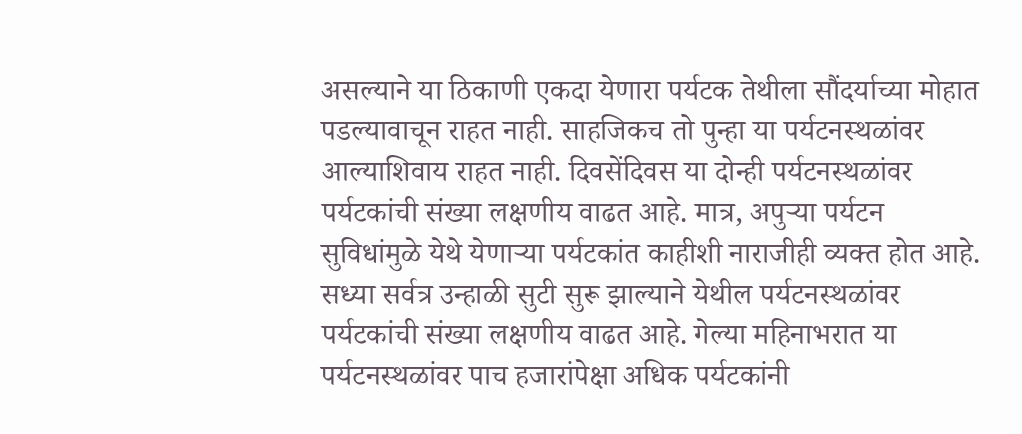असल्याने या ठिकाणी एकदा येणारा पर्यटक तेथीला सौंदर्याच्या मोहात पडल्यावाचून राहत नाही. साहजिकच तो पुन्हा या पर्यटनस्थळांवर आल्याशिवाय राहत नाही. दिवसेंदिवस या दोन्ही पर्यटनस्थळांवर पर्यटकांची संख्या लक्षणीय वाढत आहे. मात्र, अपुऱ्या पर्यटन सुविधांमुळे येथे येणाऱ्या पर्यटकांत काहीशी नाराजीही व्यक्त होत आहे. सध्या सर्वत्र उन्हाळी सुटी सुरू झाल्याने येथील पर्यटनस्थळांवर पर्यटकांची संख्या लक्षणीय वाढत आहे. गेल्या महिनाभरात या पर्यटनस्थळांवर पाच हजारांपेक्षा अधिक पर्यटकांनी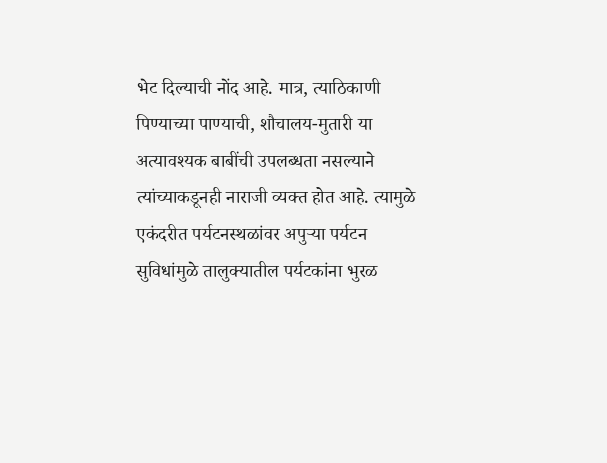भेट दिल्याची नोंद आहे. मात्र, त्याठिकाणी पिण्याच्या पाण्याची, शौचालय-मुतारी या अत्यावश्यक बाबींची उपलब्धता नसल्याने त्यांच्याकडूनही नाराजी व्यक्त होत आहे. त्यामुळे एकंदरीत पर्यटनस्थळांवर अपुऱ्या पर्यटन सुविधांमुळे तालुक्यातील पर्यटकांना भुरळ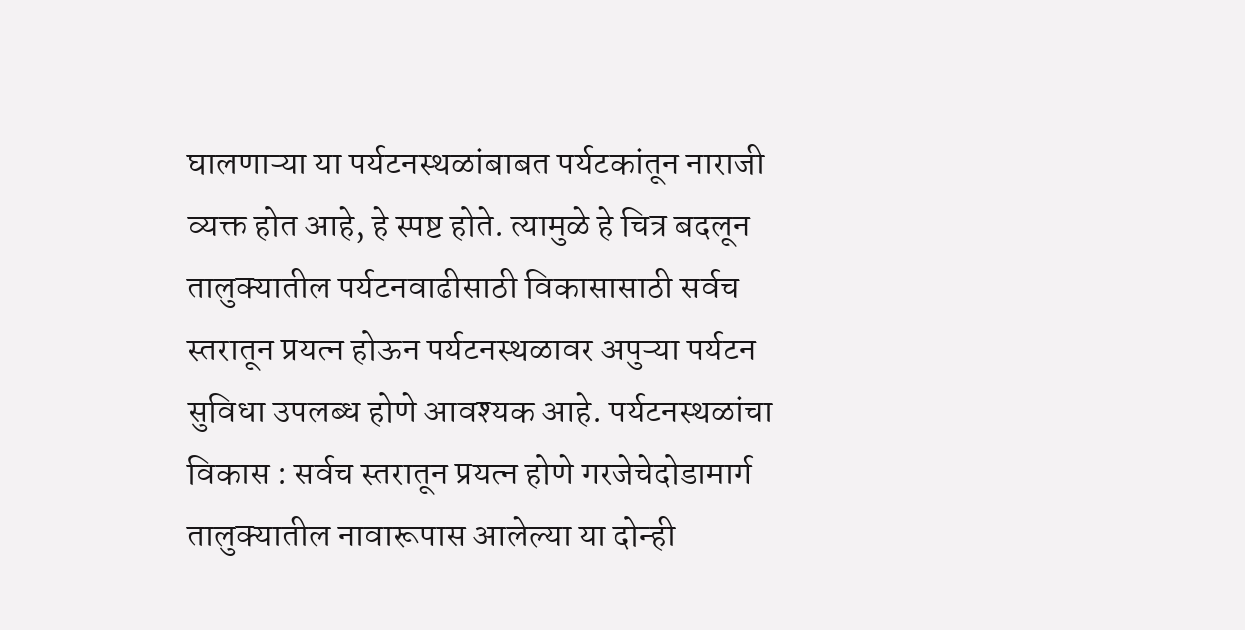घालणाऱ्या या पर्यटनस्थळांबाबत पर्यटकांतून नाराजी व्यक्त होत आहे, हे स्पष्ट होते. त्यामुळे हे चित्र बदलून तालुक्यातील पर्यटनवाढीसाठी विकासासाठी सर्वच स्तरातून प्रयत्न होऊन पर्यटनस्थळावर अपुऱ्या पर्यटन सुविधा उपलब्ध होणे आवश्यक आहे. पर्यटनस्थळांचा विकास : सर्वच स्तरातून प्रयत्न होणे गरजेचेदोडामार्ग तालुक्यातील नावारूपास आलेल्या या दोन्ही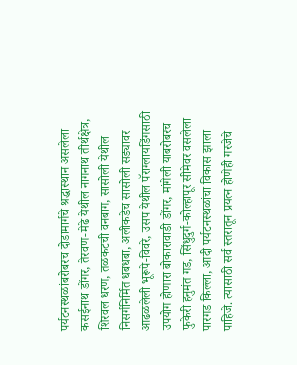पर्यटनस्थळांबरोबरच दोडामार्गचे श्रद्धास्थान असलेला कसईनाथ डोंगर, तेरवण-मेढे येथील नागनाथ तीर्थक्षेत्र, शिरवल धरण, तळकटची वनबाग, सासोली येथील निसर्गनिर्मित धबधबा, अलीकडेच सासोली सड्यावर आढळलेली भूरूपे-विवरे, उसप येथील पॅराग्लायडिंगसाठी उपयोग होणारा बोकारावाडी डोंगर, मांगेली याबरोबरच फुकेरी हनुमंत गड, सिंधुदुर्ग-कोल्हापूर सीमेवर वसलेला पारगड किल्ला, आदी पर्यटनस्थळांचा विकास झाला पाहिजे. त्यासाठी सर्व स्तरातून प्रयत्न होणेही गरजेचे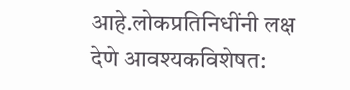आहे.लोकप्रतिनिधींनी लक्ष देणे आवश्यकविशेषत: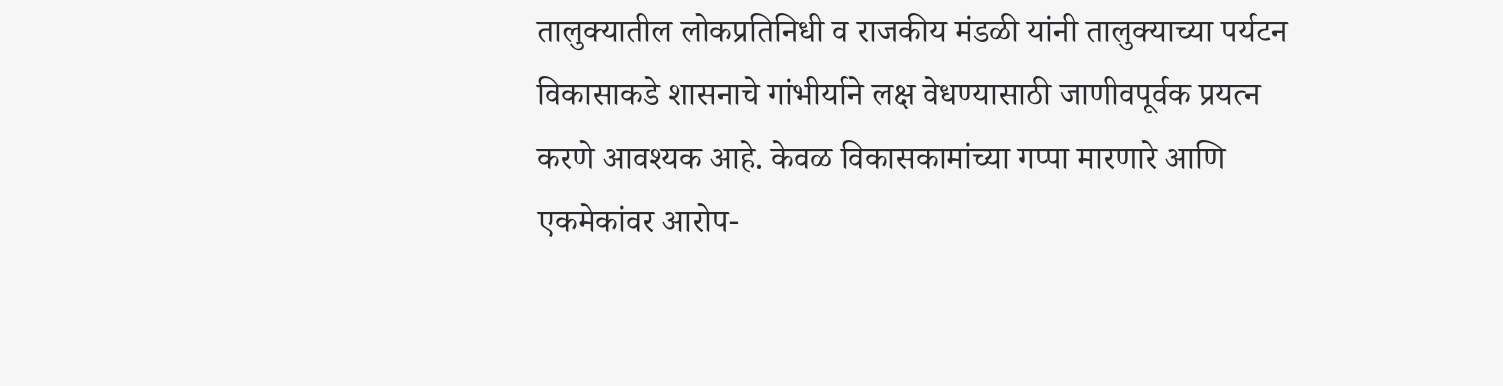तालुक्यातील लोकप्रतिनिधी व राजकीय मंडळी यांनी तालुक्याच्या पर्यटन विकासाकडे शासनाचे गांभीर्याने लक्ष वेधण्यासाठी जाणीवपूर्वक प्रयत्न करणे आवश्यक आहे. केवळ विकासकामांच्या गप्पा मारणारे आणि एकमेकांवर आरोप-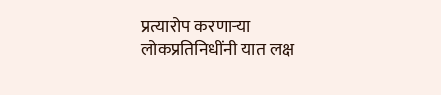प्रत्यारोप करणाऱ्या लोकप्रतिनिधींनी यात लक्ष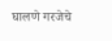घालणे गरजेचे